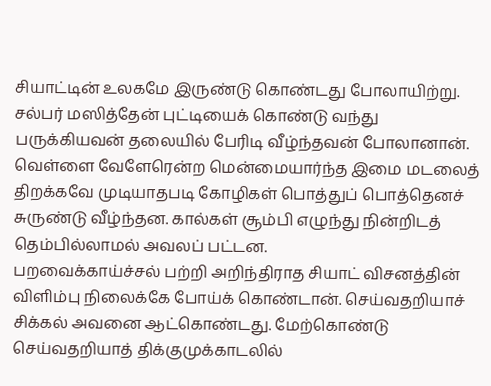சியாட்டின் உலகமே இருண்டு கொண்டது போலாயிற்று. சல்பர் மஸித்தேன் புட்டியைக் கொண்டு வந்து பருக்கியவன் தலையில் பேரிடி வீழ்ந்தவன் போலானான்.
வெள்ளை வேளேரென்ற மென்மையார்ந்த இமை மடலைத் திறக்கவே முடியாதபடி கோழிகள் பொத்துப் பொத்தெனச் சுருண்டு வீழ்ந்தன. கால்கள் சூம்பி எழுந்து நின்றிடத் தெம்பில்லாமல் அவலப் பட்டன.
பறவைக்காய்ச்சல் பற்றி அறிந்திராத சியாட் விசனத்தின் விளிம்பு நிலைக்கே போய்க் கொண்டான். செய்வதறியாச் சிக்கல் அவனை ஆட்கொண்டது. மேற்கொண்டு செய்வதறியாத் திக்குமுக்காடலில்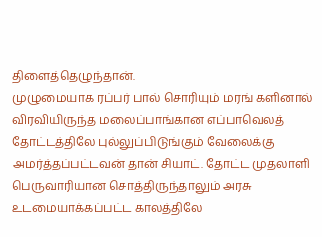திளைத்தெழுந்தான்.
முழுமையாக ரப்பர் பால் சொரியும் மரங் களினால் விரவியிருந்த மலைப்பாங்கான எப்பாவெலத் தோட்டத்திலே புல்லுப்பிடுங்கும் வேலைக்கு அமர்த்தப்பட்டவன் தான் சியாட். தோட்ட முதலாளி பெருவாரியான சொத்திருந்தாலும் அரசு உடமையாக்கப்பட்ட காலத்திலே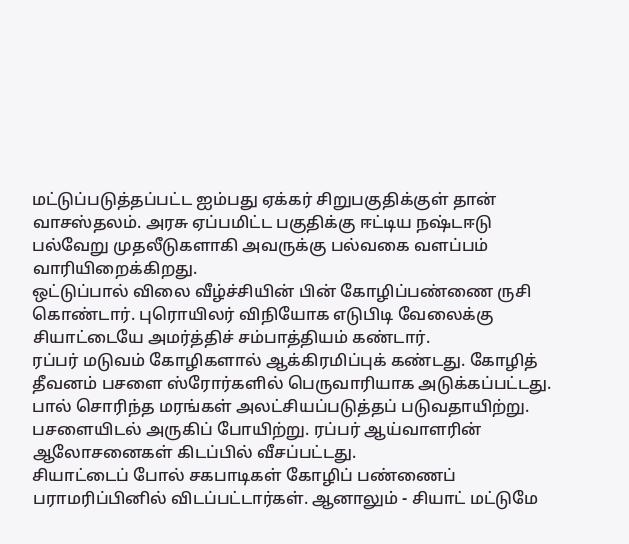மட்டுப்படுத்தப்பட்ட ஐம்பது ஏக்கர் சிறுபகுதிக்குள் தான் வாசஸ்தலம். அரசு ஏப்பமிட்ட பகுதிக்கு ஈட்டிய நஷ்டஈடு பல்வேறு முதலீடுகளாகி அவருக்கு பல்வகை வளப்பம் வாரியிறைக்கிறது.
ஒட்டுப்பால் விலை வீழ்ச்சியின் பின் கோழிப்பண்ணை ருசி கொண்டார். புரொயிலர் விநியோக எடுபிடி வேலைக்கு சியாட்டையே அமர்த்திச் சம்பாத்தியம் கண்டார்.
ரப்பர் மடுவம் கோழிகளால் ஆக்கிரமிப்புக் கண்டது. கோழித் தீவனம் பசளை ஸ்ரோர்களில் பெருவாரியாக அடுக்கப்பட்டது.
பால் சொரிந்த மரங்கள் அலட்சியப்படுத்தப் படுவதாயிற்று. பசளையிடல் அருகிப் போயிற்று. ரப்பர் ஆய்வாளரின் ஆலோசனைகள் கிடப்பில் வீசப்பட்டது.
சியாட்டைப் போல் சகபாடிகள் கோழிப் பண்ணைப் பராமரிப்பினில் விடப்பட்டார்கள். ஆனாலும் - சியாட் மட்டுமே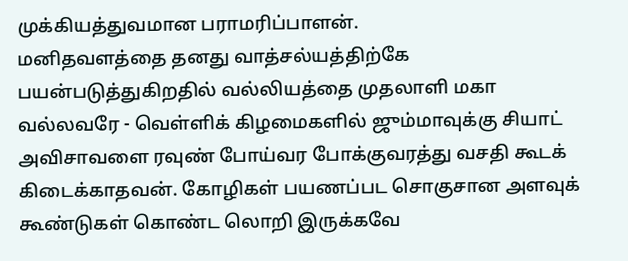முக்கியத்துவமான பராமரிப்பாளன்.
மனிதவளத்தை தனது வாத்சல்யத்திற்கே பயன்படுத்துகிறதில் வல்லியத்தை முதலாளி மகா வல்லவரே - வெள்ளிக் கிழமைகளில் ஜும்மாவுக்கு சியாட் அவிசாவளை ரவுண் போய்வர போக்குவரத்து வசதி கூடக் கிடைக்காதவன். கோழிகள் பயணப்பட சொகுசான அளவுக் கூண்டுகள் கொண்ட லொறி இருக்கவே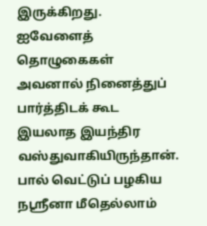இருக்கிறது. ஐவேளைத் தொழுகைகள் அவனால் நினைத்துப் பார்த்திடக் கூட இயலாத இயந்திர வஸ்துவாகியிருந்தான்.
பால் வெட்டுப் பழகிய நஸ்ரீனா மீதெல்லாம்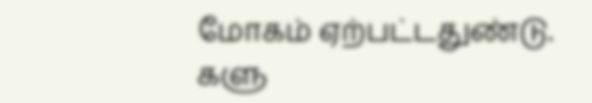மோகம் ஏற்பட்டதுண்டு. களு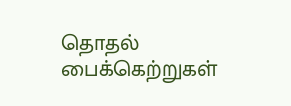தொதல் பைக்கெற்றுகள்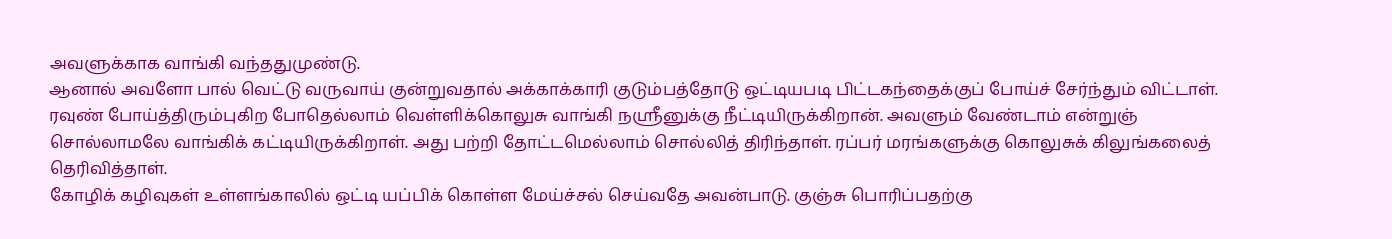அவளுக்காக வாங்கி வந்ததுமுண்டு.
ஆனால் அவளோ பால் வெட்டு வருவாய் குன்றுவதால் அக்காக்காரி குடும்பத்தோடு ஒட்டியபடி பிட்டகந்தைக்குப் போய்ச் சேர்ந்தும் விட்டாள்.
ரவுண் போய்த்திரும்புகிற போதெல்லாம் வெள்ளிக்கொலுசு வாங்கி நஸ்ரீனுக்கு நீட்டியிருக்கிறான். அவளும் வேண்டாம் என்றுஞ் சொல்லாமலே வாங்கிக் கட்டியிருக்கிறாள். அது பற்றி தோட்டமெல்லாம் சொல்லித் திரிந்தாள். ரப்பர் மரங்களுக்கு கொலுசுக் கிலுங்கலைத் தெரிவித்தாள்.
கோழிக் கழிவுகள் உள்ளங்காலில் ஒட்டி யப்பிக் கொள்ள மேய்ச்சல் செய்வதே அவன்பாடு. குஞ்சு பொரிப்பதற்கு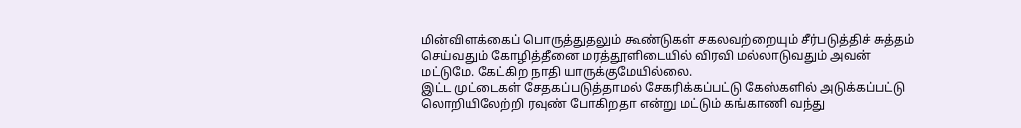மின்விளக்கைப் பொருத்துதலும் கூண்டுகள் சகலவற்றையும் சீர்படுத்திச் சுத்தம் செய்வதும் கோழித்தீனை மரத்தூளிடையில் விரவி மல்லாடுவதும் அவன் மட்டுமே. கேட்கிற நாதி யாருக்குமேயில்லை.
இட்ட முட்டைகள் சேதகப்படுத்தாமல் சேகரிக்கப்பட்டு கேஸ்களில் அடுக்கப்பட்டு லொறியிலேற்றி ரவுண் போகிறதா என்று மட்டும் கங்காணி வந்து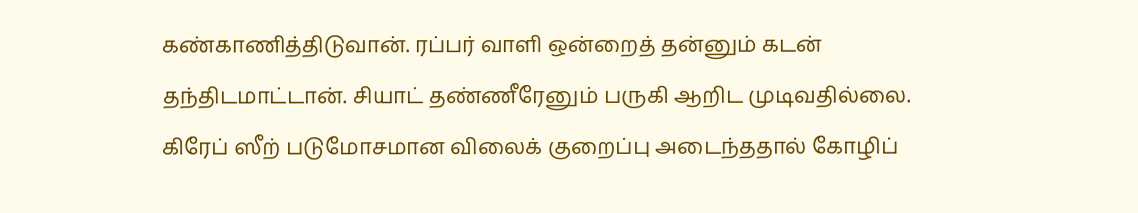கண்காணித்திடுவான். ரப்பர் வாளி ஒன்றைத் தன்னும் கடன் தந்திடமாட்டான். சியாட் தண்ணீரேனும் பருகி ஆறிட முடிவதில்லை.
கிரேப் ஸீற் படுமோசமான விலைக் குறைப்பு அடைந்ததால் கோழிப்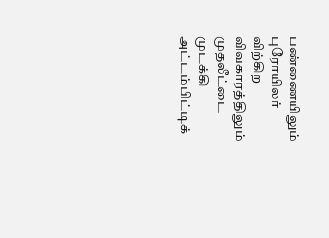பண்ணையிலும் புரோயிலர் விற்கிற விவகாரத்திலும் முதலீட்டை முடக்கி அட்டம்பிட்டிக்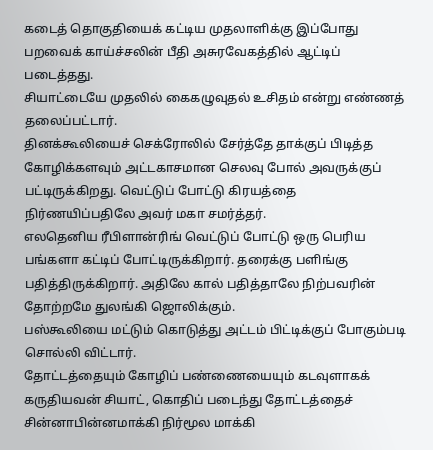கடைத் தொகுதியைக் கட்டிய முதலாளிக்கு இப்போது பறவைக் காய்ச்சலின் பீதி அசுரவேகத்தில் ஆட்டிப் படைத்தது.
சியாட்டையே முதலில் கைகழுவுதல் உசிதம் என்று எண்ணத் தலைப்பட்டார்.
தினக்கூலியைச் செக்ரோலில் சேர்த்தே தாக்குப் பிடித்த கோழிக்களவும் அட்டகாசமான செலவு போல் அவருக்குப் பட்டிருக்கிறது. வெட்டுப் போட்டு கிரயத்தை நிர்ணயிப்பதிலே அவர் மகா சமர்த்தர்.
எலதெனிய ரீபிளான்ரிங் வெட்டுப் போட்டு ஒரு பெரிய பங்களா கட்டிப் போட்டிருக்கிறார். தரைக்கு பளிங்கு பதித்திருக்கிறார். அதிலே கால் பதித்தாலே நிற்பவரின் தோற்றமே துலங்கி ஜொலிக்கும்.
பஸ்கூலியை மட்டும் கொடுத்து அட்டம் பிட்டிக்குப் போகும்படி சொல்லி விட்டார்.
தோட்டத்தையும் கோழிப் பண்ணையையும் கடவுளாகக் கருதியவன் சியாட், கொதிப் படைந்து தோட்டத்தைச் சின்னாபின்னமாக்கி நிர்மூல மாக்கி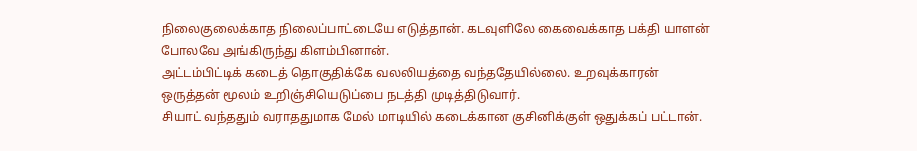நிலைகுலைக்காத நிலைப்பாட்டையே எடுத்தான். கடவுளிலே கைவைக்காத பக்தி யாளன் போலவே அங்கிருந்து கிளம்பினான்.
அட்டம்பிட்டிக் கடைத் தொகுதிக்கே வலலியத்தை வந்ததேயில்லை. உறவுக்காரன் ஒருத்தன் மூலம் உறிஞ்சியெடுப்பை நடத்தி முடித்திடுவார்.
சியாட் வந்ததும் வராததுமாக மேல் மாடியில் கடைக்கான குசினிக்குள் ஒதுக்கப் பட்டான்.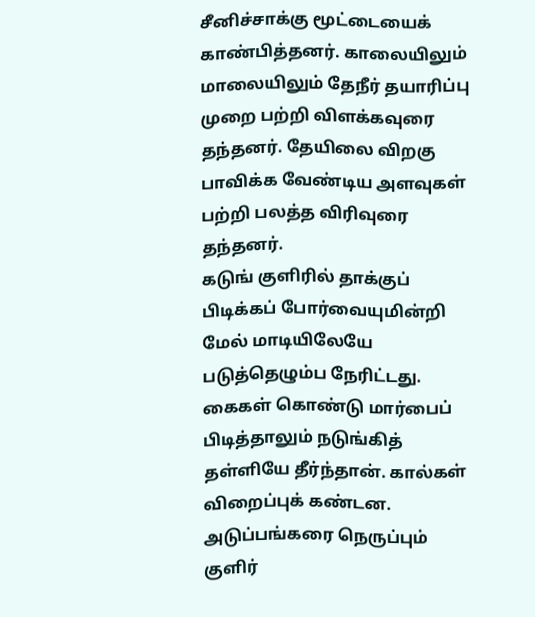சீனிச்சாக்கு மூட்டையைக் காண்பித்தனர். காலையிலும் மாலையிலும் தேநீர் தயாரிப்பு முறை பற்றி விளக்கவுரை தந்தனர். தேயிலை விறகு பாவிக்க வேண்டிய அளவுகள் பற்றி பலத்த விரிவுரை தந்தனர்.
கடுங் குளிரில் தாக்குப் பிடிக்கப் போர்வையுமின்றி மேல் மாடியிலேயே படுத்தெழும்ப நேரிட்டது. கைகள் கொண்டு மார்பைப் பிடித்தாலும் நடுங்கித் தள்ளியே தீர்ந்தான். கால்கள் விறைப்புக் கண்டன. அடுப்பங்கரை நெருப்பும் குளிர்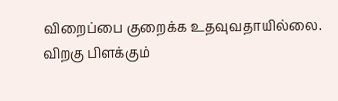விறைப்பை குறைக்க உதவுவதாயில்லை.
விறகு பிளக்கும்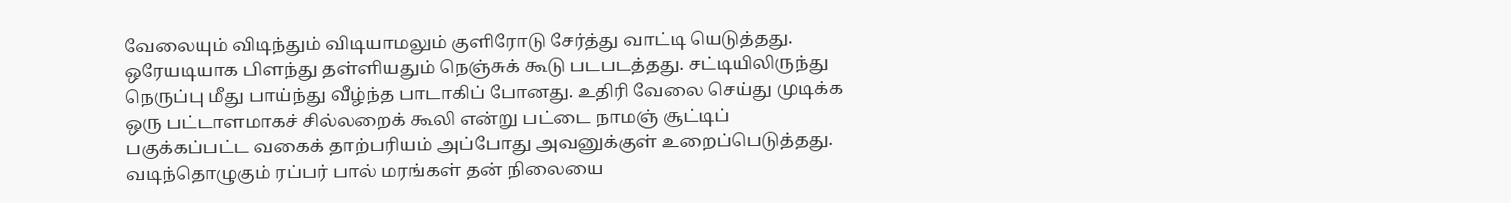வேலையும் விடிந்தும் விடியாமலும் குளிரோடு சேர்த்து வாட்டி யெடுத்தது. ஒரேயடியாக பிளந்து தள்ளியதும் நெஞ்சுக் கூடு படபடத்தது. சட்டியிலிருந்து நெருப்பு மீது பாய்ந்து வீழ்ந்த பாடாகிப் போனது. உதிரி வேலை செய்து முடிக்க ஒரு பட்டாளமாகச் சில்லறைக் கூலி என்று பட்டை நாமஞ் சூட்டிப் பகுக்கப்பட்ட வகைக் தாற்பரியம் அப்போது அவனுக்குள் உறைப்பெடுத்தது.
வடிந்தொழுகும் ரப்பர் பால் மரங்கள் தன் நிலையை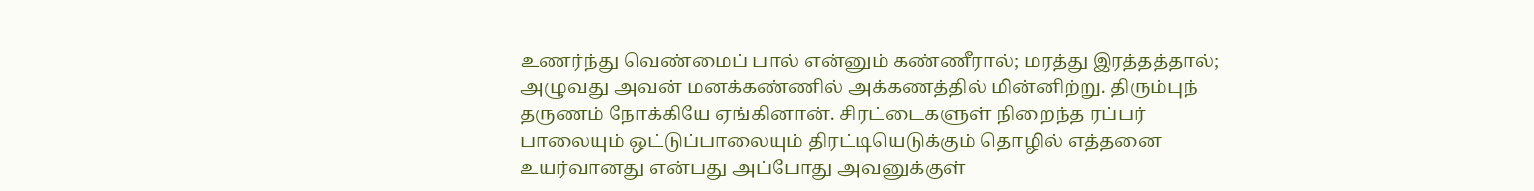உணர்ந்து வெண்மைப் பால் என்னும் கண்ணீரால்; மரத்து இரத்தத்தால்; அழுவது அவன் மனக்கண்ணில் அக்கணத்தில் மின்னிற்று. திரும்புந் தருணம் நோக்கியே ஏங்கினான். சிரட்டைகளுள் நிறைந்த ரப்பர் பாலையும் ஒட்டுப்பாலையும் திரட்டியெடுக்கும் தொழில் எத்தனை உயர்வானது என்பது அப்போது அவனுக்குள்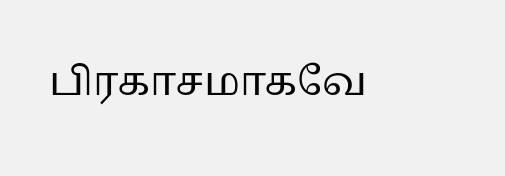பிரகாசமாகவே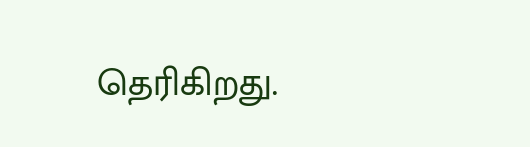தெரிகிறது.